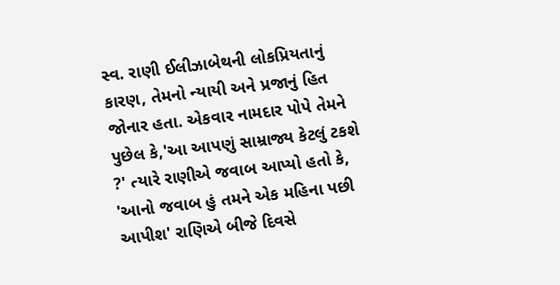સ્વ. રાણી ઈલીઝાબેથની લોકપ્રિયતાનું કારણ, તેમનો ન્યાયી અને પ્રજાનું હિત જોનાર હતા. એકવાર નામદાર પોપે તેમને પુછેલ કે,'આ આપણું સામ્રાજ્ય કેટલું ટકશે ?' ત્યારે રાણીએ જવાબ આપ્યો હતો કે, 'આનો જવાબ હું તમને એક મહિના પછી આપીશ' રાણિએ બીજે દિવસે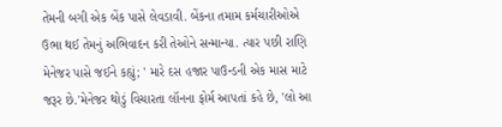તેમની બગી એક બેંક પાસે લેવડાવી. બેંકના તમામ કર્મચારીઓએ ઉભા થઈ તેમનું અભિવાદન કરી તેઓને સન્માન્યા. ત્યાર પછી રાણિ મેનેજર પાસે જઈને કહ્યું; ' મારે દસ હજાર પાઉન્ડની એક માસ માટે જરૂર છે.'મેનેજર થોડું વિચારતા લૉનના ફોર્મ આપતાં કહે છે, 'લો આ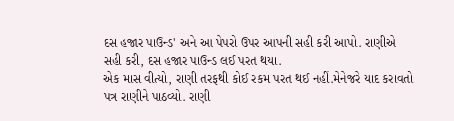દસ હજાર પાઉન્ડ' અને આ પેપરો ઉપર આપની સહી કરી આપો. રાણીએ સહી કરી, દસ હજાર પાઉન્ડ લઈ પરત થયા.
એક માસ વીત્યો, રાણી તરફથી કોઈ રકમ પરત થઈ નહીં.મેનેજરે યાદ કરાવતો પત્ર રાણીને પાઠવ્યો. રાણી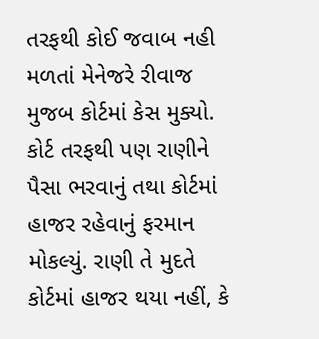તરફથી કોઈ જવાબ નહી મળતાં મેનેજરે રીવાજ મુજબ કોર્ટમાં કેસ મુક્યો. કોર્ટ તરફથી પણ રાણીને પૈસા ભરવાનું તથા કોર્ટમાં હાજર રહેવાનું ફરમાન મોકલ્યું. રાણી તે મુદતે કોર્ટમાં હાજર થયા નહીં, કે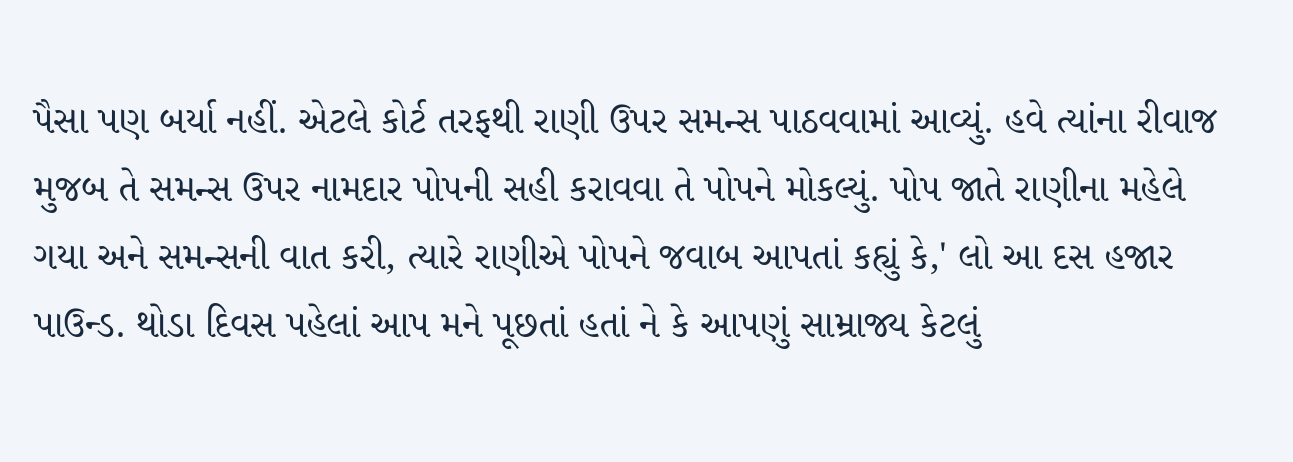પૈસા પણ બર્યા નહીં. એટલે કોર્ટ તરફથી રાણી ઉપર સમન્સ પાઠવવામાં આવ્યું. હવે ત્યાંના રીવાજ મુજબ તે સમન્સ ઉપર નામદાર પોપની સહી કરાવવા તે પોપને મોકલ્યું. પોપ જાતે રાણીના મહેલે ગયા અને સમન્સની વાત કરી, ત્યારે રાણીએ પોપને જવાબ આપતાં કહ્યું કે,' લો આ દસ હજાર પાઉન્ડ. થોડા દિવસ પહેલાં આપ મને પૂછતાં હતાં ને કે આપણું સામ્રાજ્ય કેટલું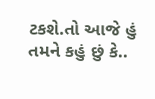ટકશે.તો આજે હું તમને કહું છું કે..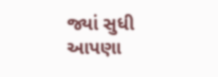જ્યાં સુધી
આપણા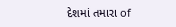દેશમાં તમારા of